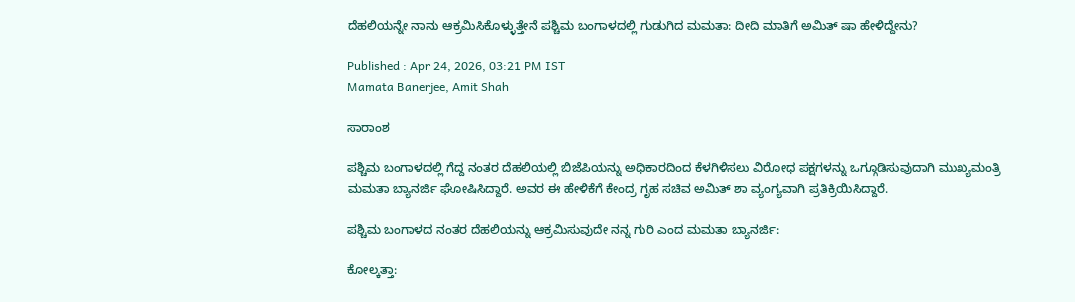ದೆಹಲಿಯನ್ನೇ ನಾನು ಆಕ್ರಮಿಸಿಕೊಳ್ಳುತ್ತೇನೆ ಪಶ್ಚಿಮ ಬಂಗಾಳದಲ್ಲಿ ಗುಡುಗಿದ ಮಮತಾ: ದೀದಿ ಮಾತಿಗೆ ಅಮಿತ್ ಷಾ ಹೇಳಿದ್ದೇನು?

Published : Apr 24, 2026, 03:21 PM IST
Mamata Banerjee, Amit Shah

ಸಾರಾಂಶ

ಪಶ್ಚಿಮ ಬಂಗಾಳದಲ್ಲಿ ಗೆದ್ದ ನಂತರ ದೆಹಲಿಯಲ್ಲಿ ಬಿಜೆಪಿಯನ್ನು ಅಧಿಕಾರದಿಂದ ಕೆಳಗಿಳಿಸಲು ವಿರೋಧ ಪಕ್ಷಗಳನ್ನು ಒಗ್ಗೂಡಿಸುವುದಾಗಿ ಮುಖ್ಯಮಂತ್ರಿ ಮಮತಾ ಬ್ಯಾನರ್ಜಿ ಘೋಷಿಸಿದ್ದಾರೆ. ಅವರ ಈ ಹೇಳಿಕೆಗೆ ಕೇಂದ್ರ ಗೃಹ ಸಚಿವ ಅಮಿತ್ ಶಾ ವ್ಯಂಗ್ಯವಾಗಿ ಪ್ರತಿಕ್ರಿಯಿಸಿದ್ದಾರೆ.

ಪಶ್ಚಿಮ ಬಂಗಾಳದ ನಂತರ ದೆಹಲಿಯನ್ನು ಆಕ್ರಮಿಸುವುದೇ ನನ್ನ ಗುರಿ ಎಂದ ಮಮತಾ ಬ್ಯಾನರ್ಜಿ:

ಕೋಲ್ಕತ್ತಾ: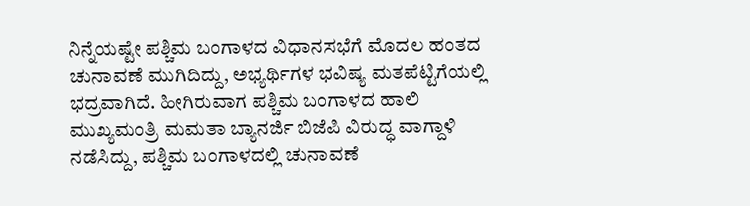ನಿನ್ನೆಯಷ್ಟೇ ಪಶ್ಚಿಮ ಬಂಗಾಳದ ವಿಧಾನಸಭೆಗೆ ಮೊದಲ ಹಂತದ ಚುನಾವಣೆ ಮುಗಿದಿದ್ದು, ಅಭ್ಯರ್ಥಿಗಳ ಭವಿಷ್ಯ ಮತಪೆಟ್ಟಿಗೆಯಲ್ಲಿ ಭದ್ರವಾಗಿದೆ. ಹೀಗಿರುವಾಗ ಪಶ್ಚಿಮ ಬಂಗಾಳದ ಹಾಲಿ ಮುಖ್ಯಮಂತ್ರಿ ಮಮತಾ ಬ್ಯಾನರ್ಜಿ ಬಿಜೆಪಿ ವಿರುದ್ಧ ವಾಗ್ದಾಳಿ ನಡೆಸಿದ್ದು, ಪಶ್ಚಿಮ ಬಂಗಾಳದಲ್ಲಿ ಚುನಾವಣೆ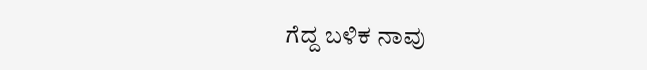ಗೆದ್ದ ಬಳಿಕ ನಾವು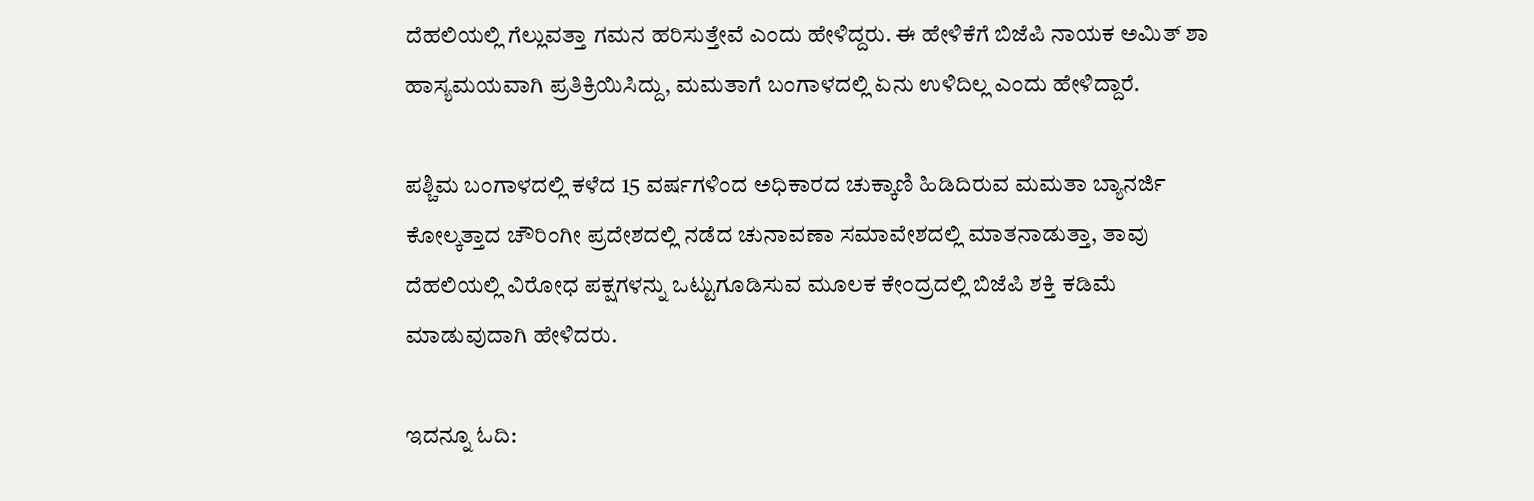ದೆಹಲಿಯಲ್ಲಿ ಗೆಲ್ಲುವತ್ತಾ ಗಮನ ಹರಿಸುತ್ತೇವೆ ಎಂದು ಹೇಳಿದ್ದರು. ಈ ಹೇಳಿಕೆಗೆ ಬಿಜೆಪಿ ನಾಯಕ ಅಮಿತ್ ಶಾ ಹಾಸ್ಯಮಯವಾಗಿ ಪ್ರತಿಕ್ರಿಯಿಸಿದ್ದು, ಮಮತಾಗೆ ಬಂಗಾಳದಲ್ಲಿ ಏನು ಉಳಿದಿಲ್ಲ ಎಂದು ಹೇಳಿದ್ದಾರೆ.

ಪಶ್ಚಿಮ ಬಂಗಾಳದಲ್ಲಿ ಕಳೆದ 15 ವರ್ಷಗಳಿಂದ ಅಧಿಕಾರದ ಚುಕ್ಕಾಣಿ ಹಿಡಿದಿರುವ ಮಮತಾ ಬ್ಯಾನರ್ಜಿ ಕೋಲ್ಕತ್ತಾದ ಚೌರಿಂಗೀ ಪ್ರದೇಶದಲ್ಲಿ ನಡೆದ ಚುನಾವಣಾ ಸಮಾವೇಶದಲ್ಲಿ ಮಾತನಾಡುತ್ತಾ, ತಾವು ದೆಹಲಿಯಲ್ಲಿ ವಿರೋಧ ಪಕ್ಷಗಳನ್ನು ಒಟ್ಟುಗೂಡಿಸುವ ಮೂಲಕ ಕೇಂದ್ರದಲ್ಲಿ ಬಿಜೆಪಿ ಶಕ್ತಿ ಕಡಿಮೆ ಮಾಡುವುದಾಗಿ ಹೇಳಿದರು.

ಇದನ್ನೂ ಓದಿ: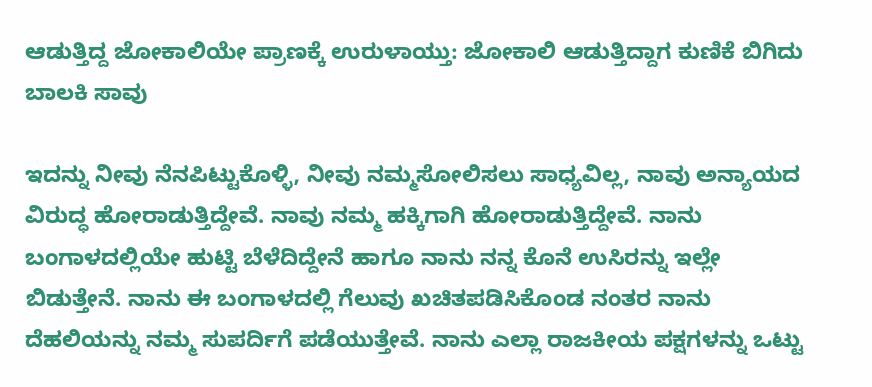ಆಡುತ್ತಿದ್ದ ಜೋಕಾಲಿಯೇ ಪ್ರಾಣಕ್ಕೆ ಉರುಳಾಯ್ತು: ಜೋಕಾಲಿ ಆಡುತ್ತಿದ್ದಾಗ ಕುಣಿಕೆ ಬಿಗಿದು ಬಾಲಕಿ ಸಾವು

ಇದನ್ನು ನೀವು ನೆನಪಿಟ್ಟುಕೊಳ್ಳಿ, ನೀವು ನಮ್ಮಸೋಲಿಸಲು ಸಾಧ್ಯವಿಲ್ಲ, ನಾವು ಅನ್ಯಾಯದ ವಿರುದ್ಧ ಹೋರಾಡುತ್ತಿದ್ದೇವೆ. ನಾವು ನಮ್ಮ ಹಕ್ಕಿಗಾಗಿ ಹೋರಾಡುತ್ತಿದ್ದೇವೆ. ನಾನು ಬಂಗಾಳದಲ್ಲಿಯೇ ಹುಟ್ಟಿ ಬೆಳೆದಿದ್ದೇನೆ ಹಾಗೂ ನಾನು ನನ್ನ ಕೊನೆ ಉಸಿರನ್ನು ಇಲ್ಲೇ ಬಿಡುತ್ತೇನೆ. ನಾನು ಈ ಬಂಗಾಳದಲ್ಲಿ ಗೆಲುವು ಖಚಿತಪಡಿಸಿಕೊಂಡ ನಂತರ ನಾನು ದೆಹಲಿಯನ್ನು ನಮ್ಮ ಸುಪರ್ದಿಗೆ ಪಡೆಯುತ್ತೇವೆ. ನಾನು ಎಲ್ಲಾ ರಾಜಕೀಯ ಪಕ್ಷಗಳನ್ನು ಒಟ್ಟು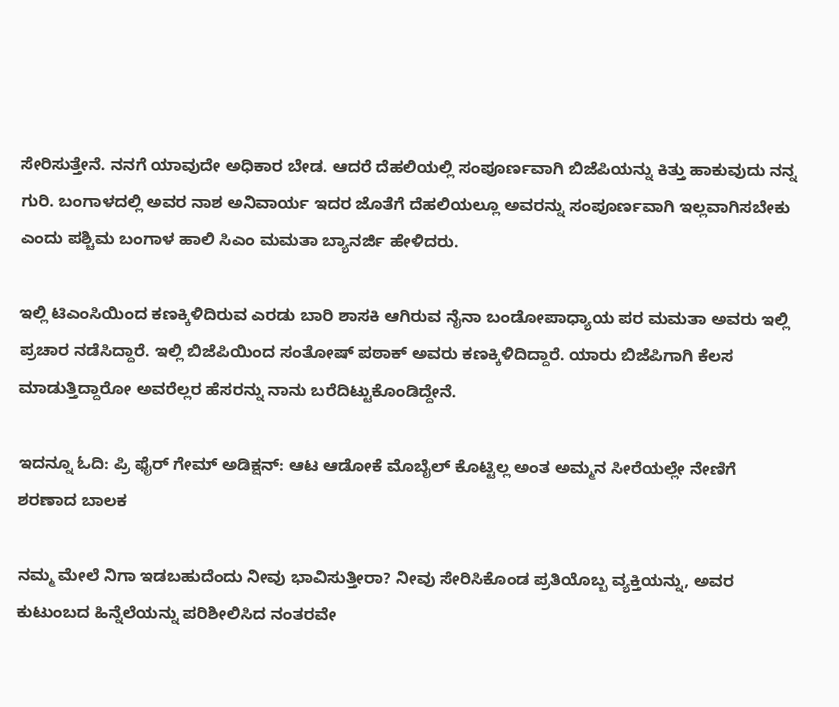ಸೇರಿಸುತ್ತೇನೆ. ನನಗೆ ಯಾವುದೇ ಅಧಿಕಾರ ಬೇಡ. ಆದರೆ ದೆಹಲಿಯಲ್ಲಿ ಸಂಪೂರ್ಣವಾಗಿ ಬಿಜೆಪಿಯನ್ನು ಕಿತ್ತು ಹಾಕುವುದು ನನ್ನ ಗುರಿ. ಬಂಗಾಳದಲ್ಲಿ ಅವರ ನಾಶ ಅನಿವಾರ್ಯ ಇದರ ಜೊತೆಗೆ ದೆಹಲಿಯಲ್ಲೂ ಅವರನ್ನು ಸಂಪೂರ್ಣವಾಗಿ ಇಲ್ಲವಾಗಿಸಬೇಕು ಎಂದು ಪಶ್ಚಿಮ ಬಂಗಾಳ ಹಾಲಿ ಸಿಎಂ ಮಮತಾ ಬ್ಯಾನರ್ಜಿ ಹೇಳಿದರು.

ಇಲ್ಲಿ ಟಿಎಂಸಿಯಿಂದ ಕಣಕ್ಕಿಳಿದಿರುವ ಎರಡು ಬಾರಿ ಶಾಸಕಿ ಆಗಿರುವ ನೈನಾ ಬಂಡೋಪಾಧ್ಯಾಯ ಪರ ಮಮತಾ ಅವರು ಇಲ್ಲಿ ಪ್ರಚಾರ ನಡೆಸಿದ್ದಾರೆ. ಇಲ್ಲಿ ಬಿಜೆಪಿಯಿಂದ ಸಂತೋಷ್ ಪಠಾಕ್ ಅವರು ಕಣಕ್ಕಿಳಿದಿದ್ದಾರೆ. ಯಾರು ಬಿಜೆಪಿಗಾಗಿ ಕೆಲಸ ಮಾಡುತ್ತಿದ್ದಾರೋ ಅವರೆಲ್ಲರ ಹೆಸರನ್ನು ನಾನು ಬರೆದಿಟ್ಟುಕೊಂಡಿದ್ದೇನೆ.

ಇದನ್ನೂ ಓದಿ: ಪ್ರಿ ಫೈರ್ ಗೇಮ್ ಅಡಿಕ್ಷನ್: ಆಟ ಆಡೋಕೆ ಮೊಬೈಲ್ ಕೊಟ್ಟಿಲ್ಲ ಅಂತ ಅಮ್ಮನ ಸೀರೆಯಲ್ಲೇ ನೇಣಿಗೆ ಶರಣಾದ ಬಾಲಕ

ನಮ್ಮ ಮೇಲೆ ನಿಗಾ ಇಡಬಹುದೆಂದು ನೀವು ಭಾವಿಸುತ್ತೀರಾ? ನೀವು ಸೇರಿಸಿಕೊಂಡ ಪ್ರತಿಯೊಬ್ಬ ವ್ಯಕ್ತಿಯನ್ನು, ಅವರ ಕುಟುಂಬದ ಹಿನ್ನೆಲೆಯನ್ನು ಪರಿಶೀಲಿಸಿದ ನಂತರವೇ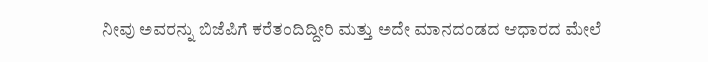ನೀವು ಅವರನ್ನು ಬಿಜೆಪಿಗೆ ಕರೆತಂದಿದ್ದೀರಿ ಮತ್ತು ಅದೇ ಮಾನದಂಡದ ಆಧಾರದ ಮೇಲೆ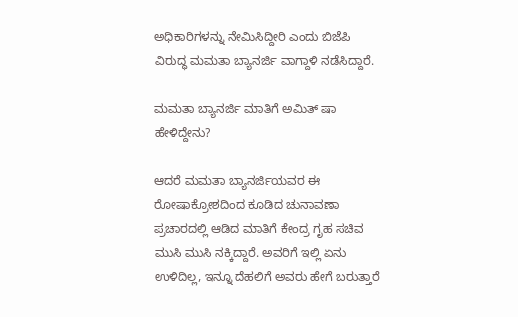ಅಧಿಕಾರಿಗಳನ್ನು ನೇಮಿಸಿದ್ದೀರಿ ಎಂದು ಬಿಜೆಪಿ ವಿರುದ್ಧ ಮಮತಾ ಬ್ಯಾನರ್ಜಿ ವಾಗ್ದಾಳಿ ನಡೆಸಿದ್ದಾರೆ.

ಮಮತಾ ಬ್ಯಾನರ್ಜಿ ಮಾತಿಗೆ ಅಮಿತ್ ಷಾ ಹೇಳಿದ್ದೇನು?

ಆದರೆ ಮಮತಾ ಬ್ಯಾನರ್ಜಿಯವರ ಈ ರೋಷಾಕ್ರೋಶದಿಂದ ಕೂಡಿದ ಚುನಾವಣಾ ಪ್ರಚಾರದಲ್ಲಿ ಆಡಿದ ಮಾತಿಗೆ ಕೇಂದ್ರ ಗೃಹ ಸಚಿವ ಮುಸಿ ಮುಸಿ ನಕ್ಕಿದ್ದಾರೆ. ಅವರಿಗೆ ಇಲ್ಲಿ ಏನು ಉಳಿದಿಲ್ಲ, ಇನ್ನೂ ದೆಹಲಿಗೆ ಅವರು ಹೇಗೆ ಬರುತ್ತಾರೆ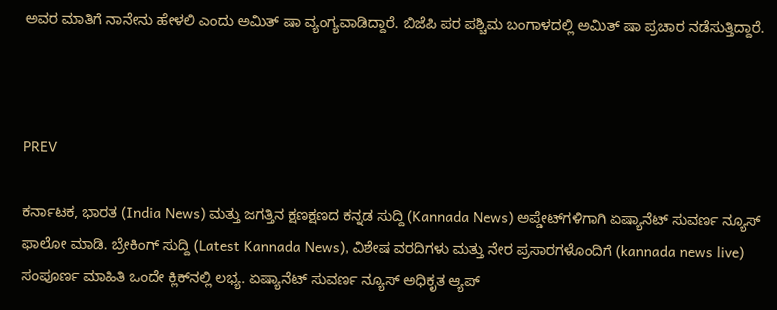ಅವರ ಮಾತಿಗೆ ನಾನೇನು ಹೇಳಲಿ ಎಂದು ಅಮಿತ್ ಷಾ ವ್ಯಂಗ್ಯವಾಡಿದ್ದಾರೆ. ಬಿಜೆಪಿ ಪರ ಪಶ್ಚಿಮ ಬಂಗಾಳದಲ್ಲಿ ಅಮಿತ್ ಷಾ ಪ್ರಚಾರ ನಡೆಸುತ್ತಿದ್ದಾರೆ.



PREV

ಕರ್ನಾಟಕ, ಭಾರತ (India News) ಮತ್ತು ಜಗತ್ತಿನ ಕ್ಷಣಕ್ಷಣದ ಕನ್ನಡ ಸುದ್ದಿ (Kannada News) ಅಪ್ಡೇಟ್‌ಗಳಿಗಾಗಿ ಏಷ್ಯಾನೆಟ್ ಸುವರ್ಣ ನ್ಯೂಸ್‌ ಫಾಲೋ ಮಾಡಿ. ಬ್ರೇಕಿಂಗ್ ಸುದ್ದಿ (Latest Kannada News), ವಿಶೇಷ ವರದಿಗಳು ಮತ್ತು ನೇರ ಪ್ರಸಾರಗಳೊಂದಿಗೆ (kannada news live) ಸಂಪೂರ್ಣ ಮಾಹಿತಿ ಒಂದೇ ಕ್ಲಿಕ್‌ನಲ್ಲಿ ಲಭ್ಯ. ಏಷ್ಯಾನೆಟ್ ಸುವರ್ಣ ನ್ಯೂಸ್ ಅಧಿಕೃತ ಆ್ಯಪ್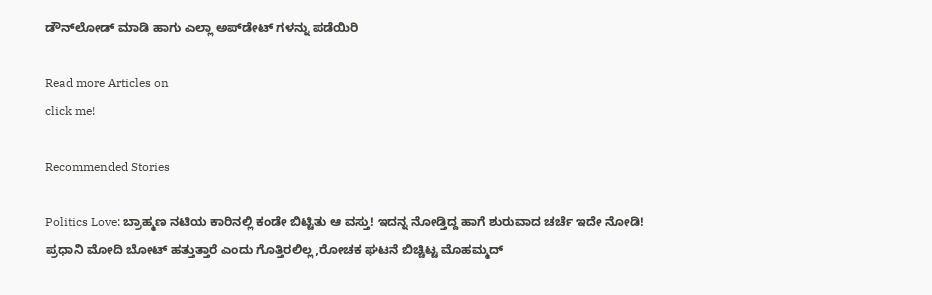ಡೌನ್‌ಲೋಡ್ ಮಾಡಿ ಹಾಗು ಎಲ್ಲಾ ಅಪ್‌ಡೇಟ್ ಗಳನ್ನು ಪಡೆಯಿರಿ

Read more Articles on
click me!

Recommended Stories

Politics Love: ಬ್ರಾಹ್ಮಣ ನಟಿಯ ಕಾರಿನಲ್ಲಿ ಕಂಡೇ ಬಿಟ್ಟಿತು ಆ ವಸ್ತು! ಇದನ್ನ ನೋಡ್ತಿದ್ದ ಹಾಗೆ ಶುರುವಾದ ಚರ್ಚೆ ಇದೇ ನೋಡಿ!
ಪ್ರಧಾನಿ ಮೋದಿ ಬೋಟ್ ಹತ್ತುತ್ತಾರೆ ಎಂದು ಗೊತ್ತಿರಲಿಲ್ಲ,ರೋಚಕ ಘಟನೆ ಬಿಚ್ಚಿಟ್ಟ ಮೊಹಮ್ಮದ್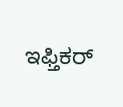ಇಫ್ತಿಕರ್